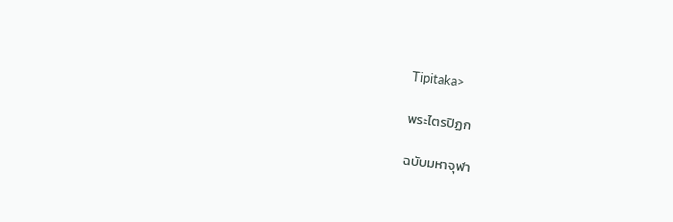Tipitaka>

พระไตรปิฏก

ฉบับมหาจุฬา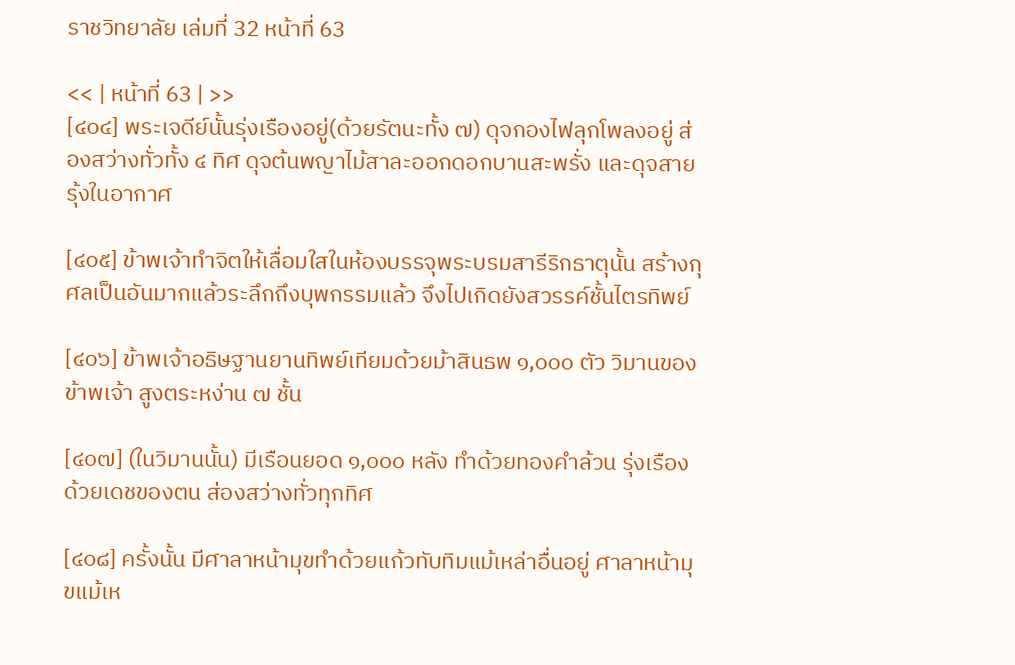ราชวิทยาลัย เล่มที่ 32 หน้าที่ 63

<< | หน้าที่ 63 | >>
[๔๐๔] พระเจดีย์นั้นรุ่งเรืองอยู่(ด้วยรัตนะทั้ง ๗) ดุจกองไฟลุกโพลงอยู่ ส่องสว่างทั่วทั้ง ๔ ทิศ ดุจต้นพญาไม้สาละออกดอกบานสะพรั่ง และดุจสายรุ้งในอากาศ

[๔๐๕] ข้าพเจ้าทำจิตให้เลื่อมใสในห้องบรรจุพระบรมสารีริกธาตุนั้น สร้างกุศลเป็นอันมากแล้วระลึกถึงบุพกรรมแล้ว จึงไปเกิดยังสวรรค์ชั้นไตรทิพย์

[๔๐๖] ข้าพเจ้าอธิษฐานยานทิพย์เทียมด้วยม้าสินธพ ๑,๐๐๐ ตัว วิมานของข้าพเจ้า สูงตระหง่าน ๗ ชั้น

[๔๐๗] (ในวิมานนั้น) มีเรือนยอด ๑,๐๐๐ หลัง ทำด้วยทองคำล้วน รุ่งเรืองด้วยเดชของตน ส่องสว่างทั่วทุกทิศ

[๔๐๘] ครั้งนั้น มีศาลาหน้ามุขทำด้วยแก้วทับทิมแม้เหล่าอื่นอยู่ ศาลาหน้ามุขแม้เห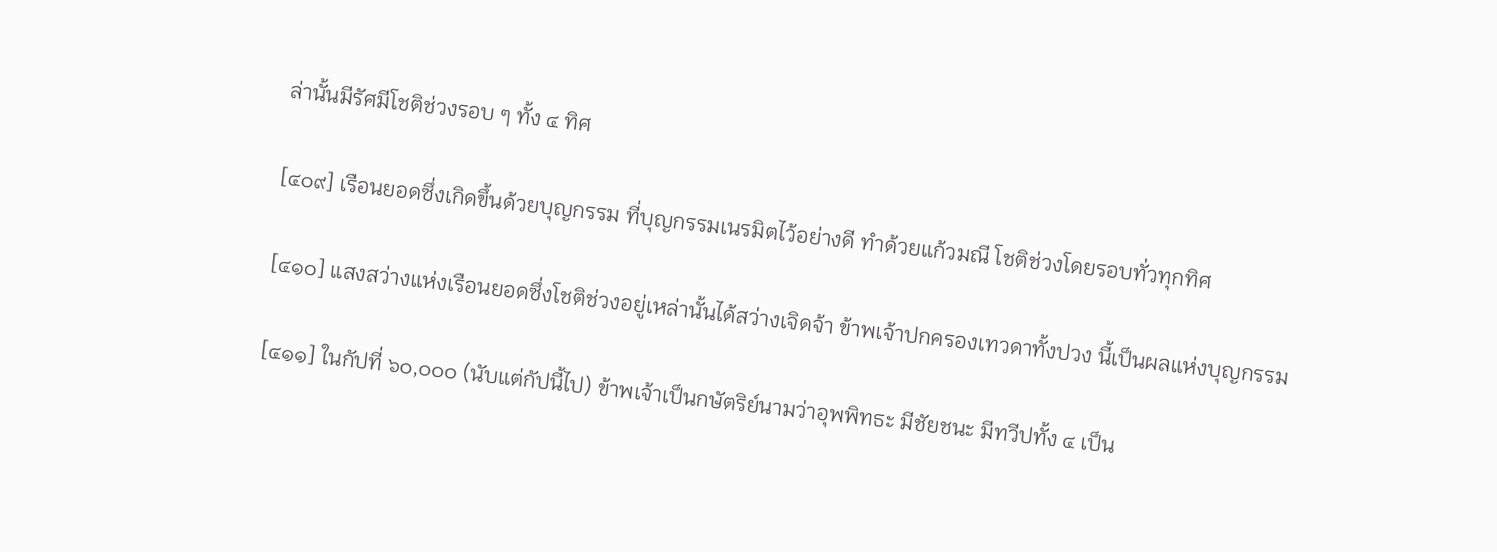ล่านั้นมีรัศมีโชติช่วงรอบ ๆ ทั้ง ๔ ทิศ

[๔๐๙] เรือนยอดซึ่งเกิดขึ้นด้วยบุญกรรม ที่บุญกรรมเนรมิตไว้อย่างดี ทำด้วยแก้วมณี โชติช่วงโดยรอบทั่วทุกทิศ

[๔๑๐] แสงสว่างแห่งเรือนยอดซึ่งโชติช่วงอยู่เหล่านั้นได้สว่างเจิดจ้า ข้าพเจ้าปกครองเทวดาทั้งปวง นี้เป็นผลแห่งบุญกรรม

[๔๑๑] ในกัปที่ ๖๐,๐๐๐ (นับแต่กัปนี้ไป) ข้าพเจ้าเป็นกษัตริย์นามว่าอุพพิทธะ มีชัยชนะ มีทวีปทั้ง ๔ เป็น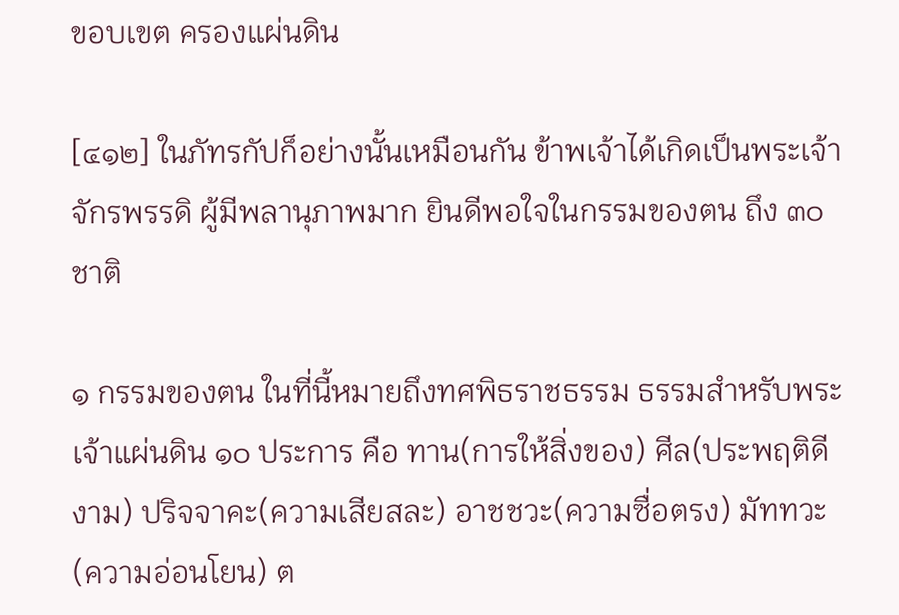ขอบเขต ครองแผ่นดิน

[๔๑๒] ในภัทรกัปก็อย่างนั้นเหมือนกัน ข้าพเจ้าได้เกิดเป็นพระเจ้าจักรพรรดิ ผู้มีพลานุภาพมาก ยินดีพอใจในกรรมของตน ถึง ๓๐ ชาติ

๑ กรรมของตน ในที่นี้หมายถึงทศพิธราชธรรม ธรรมสำหรับพระเจ้าแผ่นดิน ๑๐ ประการ คือ ทาน(การให้สิ่งของ) ศีล(ประพฤติดีงาม) ปริจจาคะ(ความเสียสละ) อาชชวะ(ความซื่อตรง) มัททวะ(ความอ่อนโยน) ต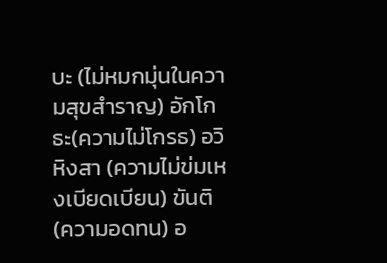บะ (ไม่หมกมุ่นในความสุขสำราญ) อักโกธะ(ความไม่โกรธ) อวิหิงสา (ความไม่ข่มเหงเบียดเบียน) ขันติ(ความอดทน) อ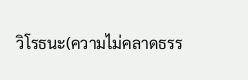วิโรธนะ(ความไม่คลาดธรร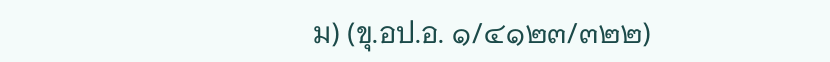ม) (ขุ.อป.อ. ๑/๔๑๒๓/๓๒๒)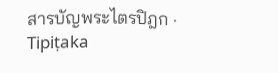สารบัญพระไตรปิฎก · Tipiṭaka